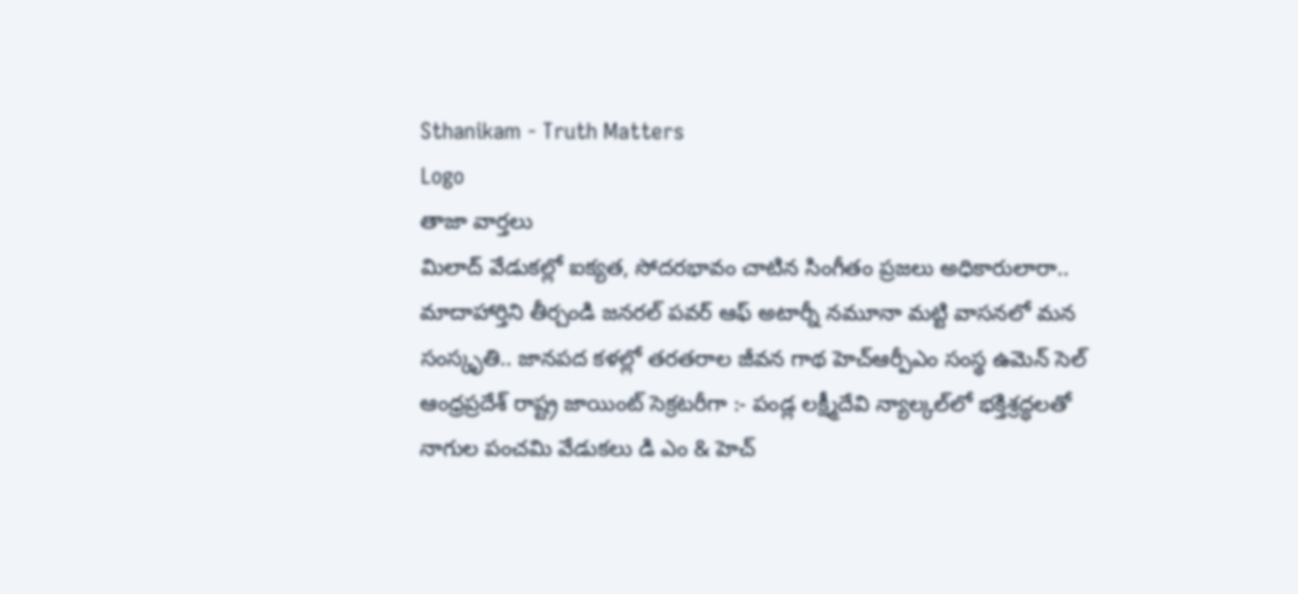Sthanikam - Truth Matters
Logo
తాజా వార్తలు
మిలాద్‌ వేడుకల్లో ఐక్యత, సోదరభావం చాటిన సింగీతం ప్రజలు అధికారులారా.. మాదాహార్తిని తీర్చండి జనరల్ పవర్ ఆఫ్ అటార్నీ నమూనా మట్టి వాసనలో మన సంస్కృతి.. జానపద కళల్లో తరతరాల జీవన గాథ హెచ్ఆర్పీఎం సంస్థ ఉమెన్ సెల్ ఆంధ్రప్రదేశ్ రాష్ట్ర జాయింట్ సెక్రటరీగా :- పండ్ల లక్ష్మీదేవి న్యాల్కల్‌లో భక్తిశ్రద్ధలతో నాగుల పంచమి వేడుకలు డి ఎం & హెచ్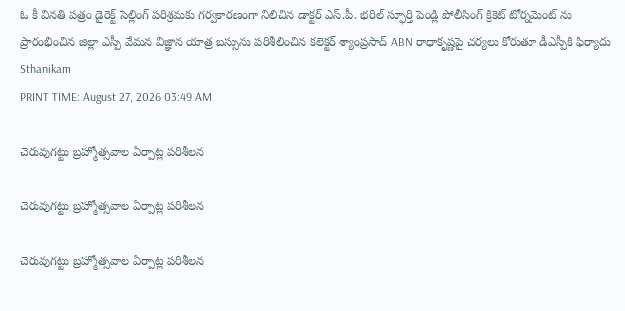ఓ కీ వినతి పత్రం డైరెక్ట్ సెల్లింగ్ పరిశ్రమకు గర్వకారణంగా నిలిచిన డాక్టర్ ఎస్.పీ. భరిల్ స్ఫూర్తి పెండ్లి పోలీసింగ్ క్రికెట్ టోర్నమెంట్ ను ప్రారంభించిన జిల్లా ఎస్పీ వేమన విజ్ఞాన యాత్ర బస్సును పరిశీలించిన కలెక్టర్ శ్యాంప్రసాద్ ABN రాధాకృష్ణపై చర్యలు కోరుతూ డీఎస్పీకి ఫిర్యాదు
Sthanikam
PRINT TIME: August 27, 2026 03:49 AM

చెరువుగట్టు బ్రహ్మోత్సవాల ఏర్పాట్ల పరిశీలన

చెరువుగట్టు బ్రహ్మోత్సవాల ఏర్పాట్ల పరిశీలన

చెరువుగట్టు బ్రహ్మోత్సవాల ఏర్పాట్ల పరిశీలన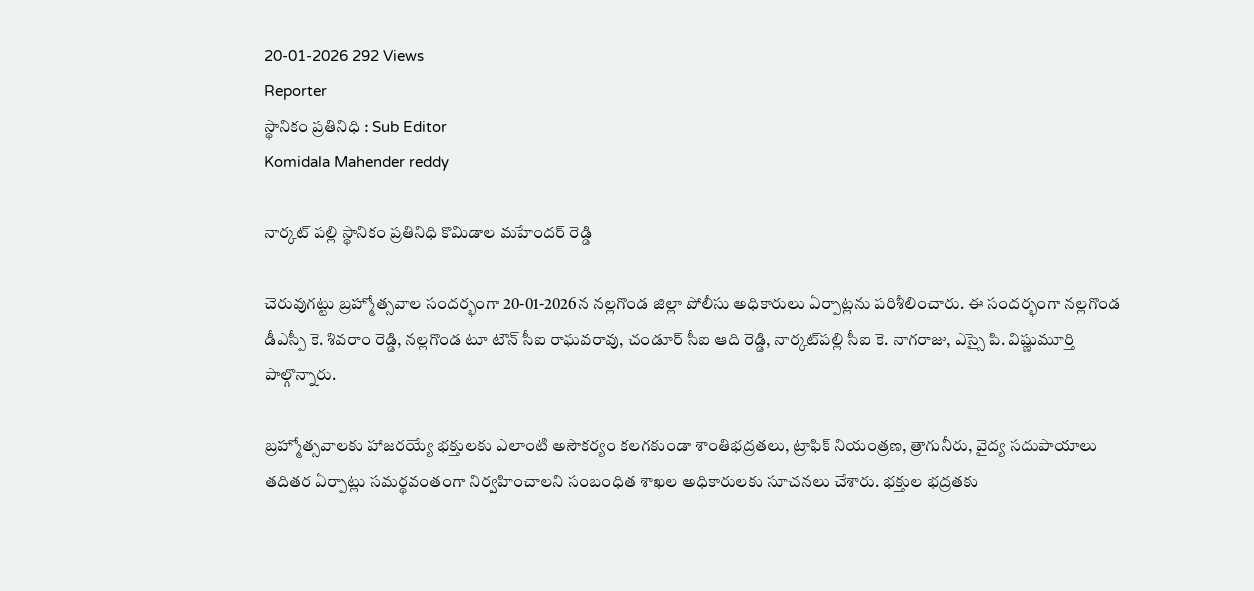20-01-2026 292 Views
Reporter
స్థానికం ప్రతినిధి : Sub Editor
Komidala Mahender reddy

నార్కట్ పల్లి స్థానికం ప్రతినిధి కొమిడాల మహేందర్ రెడ్డి

చెరువుగట్టు బ్రహ్మోత్సవాల సందర్భంగా 20-01-2026న నల్లగొండ జిల్లా పోలీసు అధికారులు ఏర్పాట్లను పరిశీలించారు. ఈ సందర్భంగా నల్లగొండ డీఎస్పీ కె. శివరాం రెడ్డి, నల్లగొండ టూ టౌన్ సీఐ రాఘవరావు, చండూర్ సీఐ ఆది రెడ్డి, నార్కట్‌పల్లి సీఐ కె. నాగరాజు, ఎస్సై పి. విష్ణుమూర్తి పాల్గొన్నారు.

బ్రహ్మోత్సవాలకు హాజరయ్యే భక్తులకు ఎలాంటి అసౌకర్యం కలగకుండా శాంతిభద్రతలు, ట్రాఫిక్ నియంత్రణ, త్రాగునీరు, వైద్య సదుపాయాలు తదితర ఏర్పాట్లు సమర్థవంతంగా నిర్వహించాలని సంబంధిత శాఖల అధికారులకు సూచనలు చేశారు. భక్తుల భద్రతకు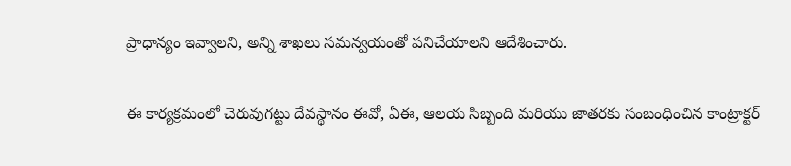ప్రాధాన్యం ఇవ్వాలని, అన్ని శాఖలు సమన్వయంతో పనిచేయాలని ఆదేశించారు.

ఈ కార్యక్రమంలో చెరువుగట్టు దేవస్థానం ఈవో, ఏఈ, ఆలయ సిబ్బంది మరియు జాతరకు సంబంధించిన కాంట్రాక్టర్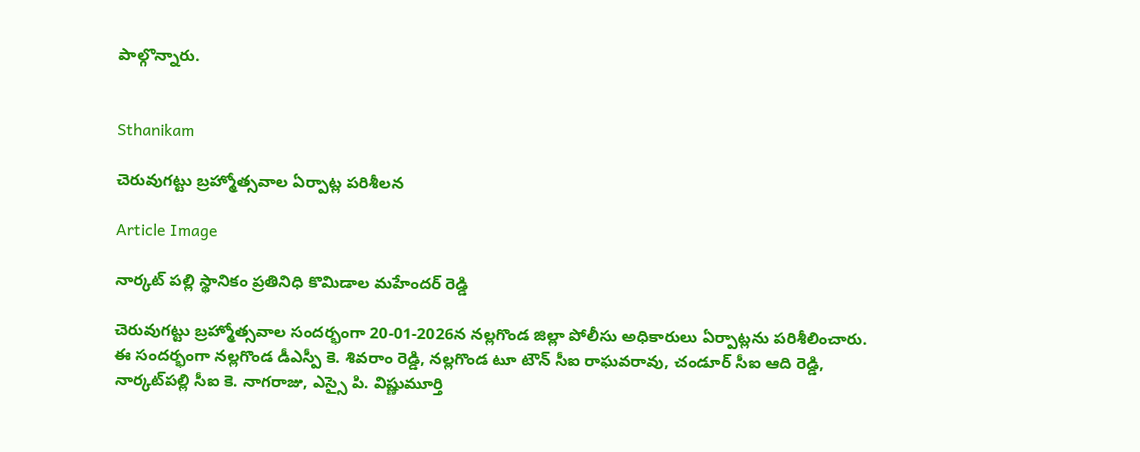పాల్గొన్నారు.


Sthanikam

చెరువుగట్టు బ్రహ్మోత్సవాల ఏర్పాట్ల పరిశీలన

Article Image

నార్కట్ పల్లి స్థానికం ప్రతినిధి కొమిడాల మహేందర్ రెడ్డి

చెరువుగట్టు బ్రహ్మోత్సవాల సందర్భంగా 20-01-2026న నల్లగొండ జిల్లా పోలీసు అధికారులు ఏర్పాట్లను పరిశీలించారు. ఈ సందర్భంగా నల్లగొండ డీఎస్పీ కె. శివరాం రెడ్డి, నల్లగొండ టూ టౌన్ సీఐ రాఘవరావు, చండూర్ సీఐ ఆది రెడ్డి, నార్కట్‌పల్లి సీఐ కె. నాగరాజు, ఎస్సై పి. విష్ణుమూర్తి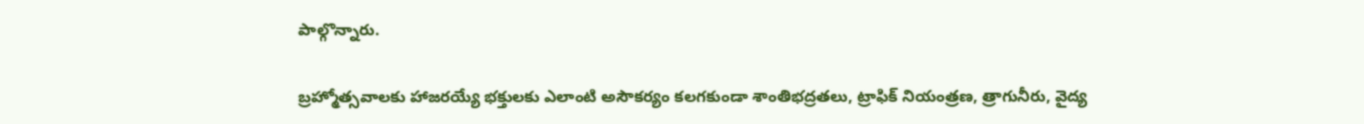పాల్గొన్నారు.

బ్రహ్మోత్సవాలకు హాజరయ్యే భక్తులకు ఎలాంటి అసౌకర్యం కలగకుండా శాంతిభద్రతలు, ట్రాఫిక్ నియంత్రణ, త్రాగునీరు, వైద్య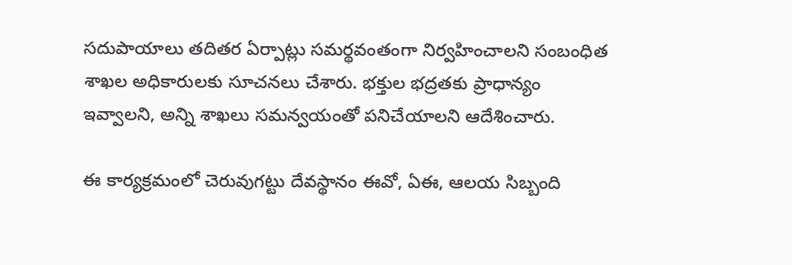సదుపాయాలు తదితర ఏర్పాట్లు సమర్థవంతంగా నిర్వహించాలని సంబంధిత శాఖల అధికారులకు సూచనలు చేశారు. భక్తుల భద్రతకు ప్రాధాన్యం ఇవ్వాలని, అన్ని శాఖలు సమన్వయంతో పనిచేయాలని ఆదేశించారు.

ఈ కార్యక్రమంలో చెరువుగట్టు దేవస్థానం ఈవో, ఏఈ, ఆలయ సిబ్బంది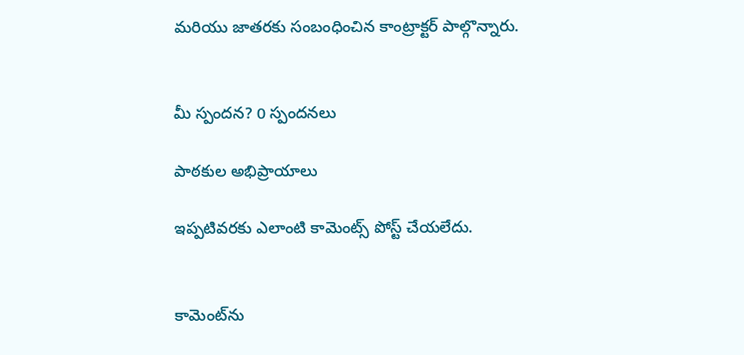మరియు జాతరకు సంబంధించిన కాంట్రాక్టర్ పాల్గొన్నారు.


మీ స్పందన? 0 స్పందనలు

పాఠకుల అభిప్రాయాలు

ఇప్పటివరకు ఎలాంటి కామెంట్స్ పోస్ట్ చేయలేదు.


కామెంట్‌ను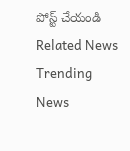పోస్ట్ చేయండి
Related News
Trending News